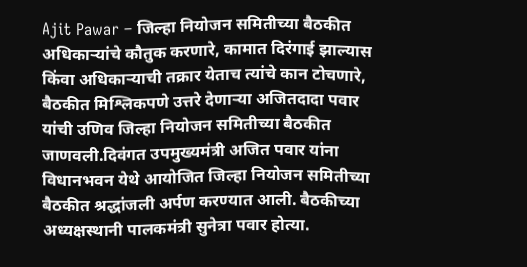Ajit Pawar – जिल्हा नियोजन समितीच्या बैठकीत अधिकाऱ्यांचे कौतुक करणारे, कामात दिरंगाई झाल्यास किंवा अधिकाऱ्याची तक्रार येताच त्यांचे कान टोचणारे, बैठकीत मिश्लिकपणे उत्तरे देणाऱ्या अजितदादा पवार यांची उणिव जिल्हा नियोजन समितीच्या बैठकीत जाणवली.दिवंगत उपमुख्यमंत्री अजित पवार यांना विधानभवन येथे आयोजित जिल्हा नियोजन समितीच्या बैठकीत श्रद्धांजली अर्पण करण्यात आली. बैठकीच्या अध्यक्षस्थानी पालकमंत्री सुनेत्रा पवार होत्या.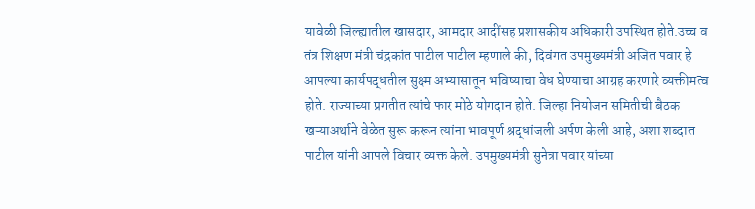यावेळी जिल्ह्यातील खासदार, आमदार आदींसह प्रशासकीय अधिकारी उपस्थित होते.उच्च व तंत्र शिक्षण मंत्री चंद्रकांत पाटील पाटील म्हणाले की, दिवंगत उपमुख्यमंत्री अजित पवार हे आपल्या कार्यपद्धतील सुक्ष्म अभ्यासातून भविष्याचा वेध घेण्याचा आग्रह करणारे व्यक्तीमत्व होते. राज्याच्या प्रगतीत त्यांचे फार मोठे योगदान होते. जिल्हा नियोजन समितीची बैठक खऱ्याअर्थाने वेळेत सुरू करून त्यांना भावपूर्ण श्रद्धांजली अर्पण केली आहे, अशा शब्दात पाटील यांनी आपले विचार व्यक्त केले. उपमुख्यमंत्री सुनेत्रा पवार यांच्या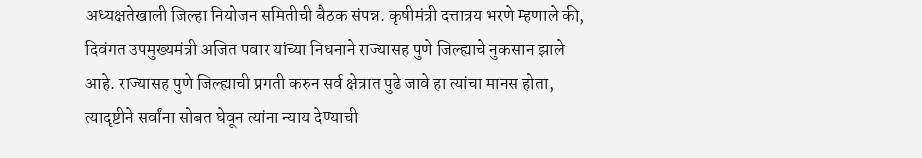अध्यक्षतेखाली जिल्हा नियोजन समितीची बैठक संपन्न. कृषीमंत्री दत्तात्रय भरणे म्हणाले की, दिवंगत उपमुख्यमंत्री अजित पवार यांच्या निधनाने राज्यासह पुणे जिल्ह्याचे नुकसान झाले आहे. राज्यासह पुणे जिल्ह्याची प्रगती करुन सर्व क्षेत्रात पुढे जावे हा त्यांचा मानस होता, त्यादृष्टीने सर्वांना सोबत घेवून त्यांना न्याय देण्याची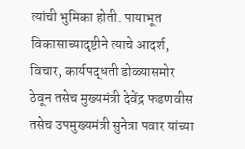त्यांची भुमिका होती. पायाभूत विकासाच्यादृष्टीने त्याचे आदर्श, विचार, कार्यपद्धती डोळ्यासमोर ठेवून तसेच मुख्यमंत्री देवेंद्र फडणवीस तसेच उपमुख्यमंत्री सुनेत्रा पवार यांच्या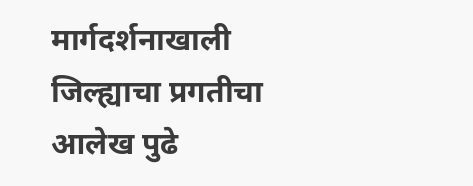मार्गदर्शनाखाली जिल्ह्याचा प्रगतीचा आलेख पुढे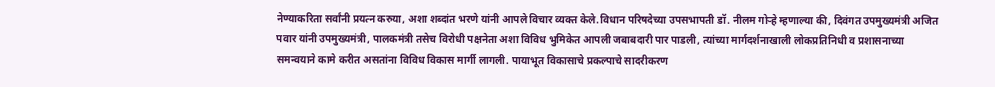नेण्याकरिता सर्वांनी प्रयत्न करुया, अशा शब्दांत भरणे यांनी आपले विचार व्यक्त केले.विधान परिषदेच्या उपसभापती डॉ. नीलम गोऱ्हे म्हणाल्या की, दिवंगत उपमुख्यमंत्री अजित पवार यांनी उपमुख्यमंत्री, पालकमंत्री तसेच विरोधी पक्षनेता अशा विविध भुमिकेत आपली जबाबदारी पार पाडली, त्यांच्या मार्गदर्शनाखाली लोकप्रतिनिधी व प्रशासनाच्या समन्वयाने कामे करीत असतांना विविध विकास मार्गी लागली. पायाभूत विकासाचे प्रकल्पाचे सादरीकरण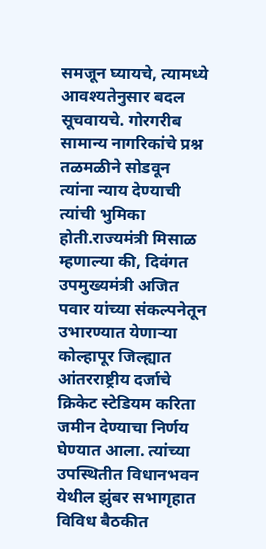समजून घ्यायचे, त्यामध्ये आवश्यतेनुसार बदल सूचवायचे. गोरगरीब सामान्य नागरिकांचे प्रश्न तळमळीने सोडवून त्यांना न्याय देण्याची त्यांची भुमिका होती.राज्यमंत्री मिसाळ म्हणाल्या की, दिवंगत उपमुख्यमंत्री अजित पवार यांच्या संकल्पनेतून उभारण्यात येणाऱ्या कोल्हापूर जिल्ह्यात आंतरराष्ट्रीय दर्जाचे क्रिकेट स्टेडियम करिता जमीन देण्याचा निर्णय घेण्यात आला. त्यांच्या उपस्थितीत विधानभवन येथील झुंबर सभागृहात विविध बैठकीत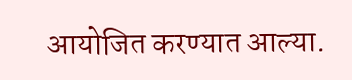आयोजित करण्यात आल्या.